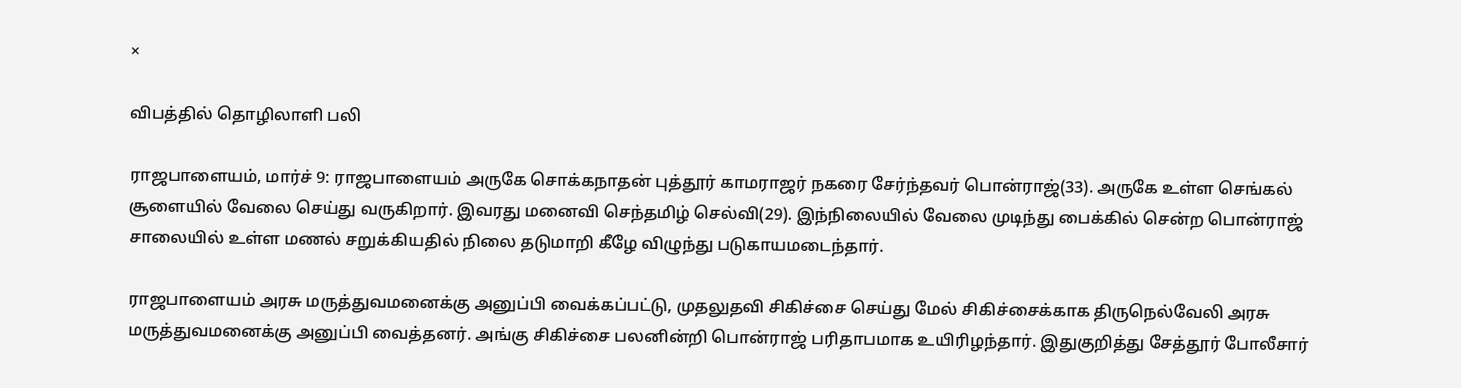×

விபத்தில் தொழிலாளி பலி

ராஜபாளையம், மார்ச் 9: ராஜபாளையம் அருகே சொக்கநாதன் புத்தூர் காமராஜர் நகரை சேர்ந்தவர் பொன்ராஜ்(33). அருகே உள்ள செங்கல் சூளையில் வேலை செய்து வருகிறார். இவரது மனைவி செந்தமிழ் செல்வி(29). இந்நிலையில் வேலை முடிந்து பைக்கில் சென்ற பொன்ராஜ் சாலையில் உள்ள மணல் சறுக்கியதில் நிலை தடுமாறி கீழே விழுந்து படுகாயமடைந்தார்.

ராஜபாளையம் அரசு மருத்துவமனைக்கு அனுப்பி வைக்கப்பட்டு, முதலுதவி சிகிச்சை செய்து மேல் சிகிச்சைக்காக திருநெல்வேலி அரசு மருத்துவமனைக்கு அனுப்பி வைத்தனர். அங்கு சிகிச்சை பலனின்றி பொன்ராஜ் பரிதாபமாக உயிரிழந்தார். இதுகுறித்து சேத்தூர் போலீசார்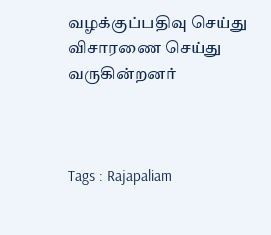வழக்குப்பதிவு செய்து விசாரணை செய்து வருகின்றனர்



Tags : Rajapaliam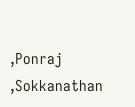,Ponraj ,Sokkanathan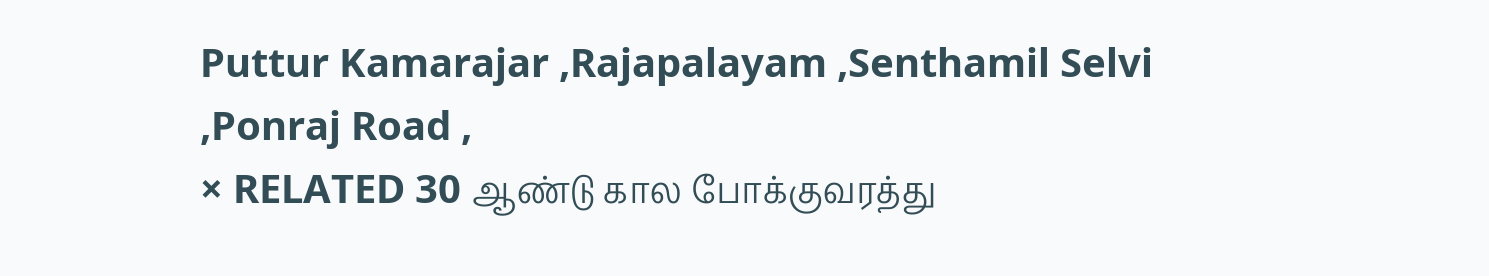Puttur Kamarajar ,Rajapalayam ,Senthamil Selvi ,Ponraj Road ,
× RELATED 30 ஆண்டு கால போக்குவரத்து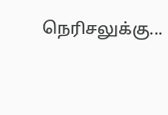நெரிசலுக்கு...